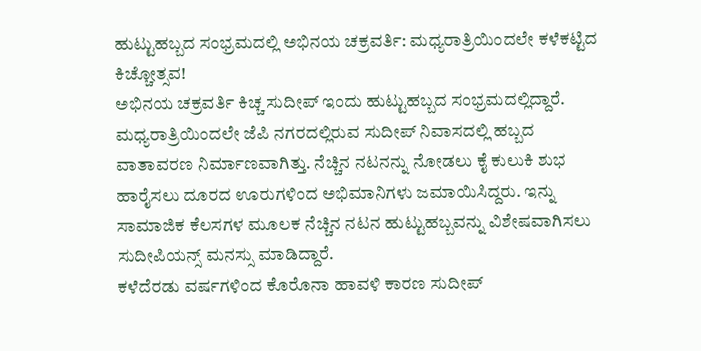ಹುಟ್ಟುಹಬ್ಬದ ಸಂಭ್ರಮದಲ್ಲಿ ಅಭಿನಯ ಚಕ್ರವರ್ತಿ: ಮಧ್ಯರಾತ್ರಿಯಿಂದಲೇ ಕಳೆಕಟ್ಟಿದ ಕಿಚ್ಚೋತ್ಸವ!
ಅಭಿನಯ ಚಕ್ರವರ್ತಿ ಕಿಚ್ಚ ಸುದೀಪ್ ಇಂದು ಹುಟ್ಟುಹಬ್ಬದ ಸಂಭ್ರಮದಲ್ಲಿದ್ದಾರೆ. ಮಧ್ಯರಾತ್ರಿಯಿಂದಲೇ ಜೆಪಿ ನಗರದಲ್ಲಿರುವ ಸುದೀಪ್ ನಿವಾಸದಲ್ಲಿ ಹಬ್ಬದ ವಾತಾವರಣ ನಿರ್ಮಾಣವಾಗಿತ್ತು. ನೆಚ್ಚಿನ ನಟನನ್ನು ನೋಡಲು ಕೈ ಕುಲುಕಿ ಶುಭ ಹಾರೈಸಲು ದೂರದ ಊರುಗಳಿಂದ ಅಭಿಮಾನಿಗಳು ಜಮಾಯಿಸಿದ್ದರು. ಇನ್ನು ಸಾಮಾಜಿಕ ಕೆಲಸಗಳ ಮೂಲಕ ನೆಚ್ಚಿನ ನಟನ ಹುಟ್ಟುಹಬ್ಬವನ್ನು ವಿಶೇಷವಾಗಿಸಲು ಸುದೀಪಿಯನ್ಸ್ ಮನಸ್ಸು ಮಾಡಿದ್ದಾರೆ.
ಕಳೆದೆರಡು ವರ್ಷಗಳಿಂದ ಕೊರೊನಾ ಹಾವಳಿ ಕಾರಣ ಸುದೀಪ್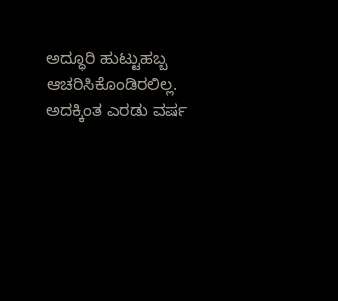ಅದ್ಧೂರಿ ಹುಟ್ಟುಹಬ್ಬ ಆಚರಿಸಿಕೊಂಡಿರಲಿಲ್ಲ. ಅದಕ್ಕಿಂತ ಎರಡು ವರ್ಷ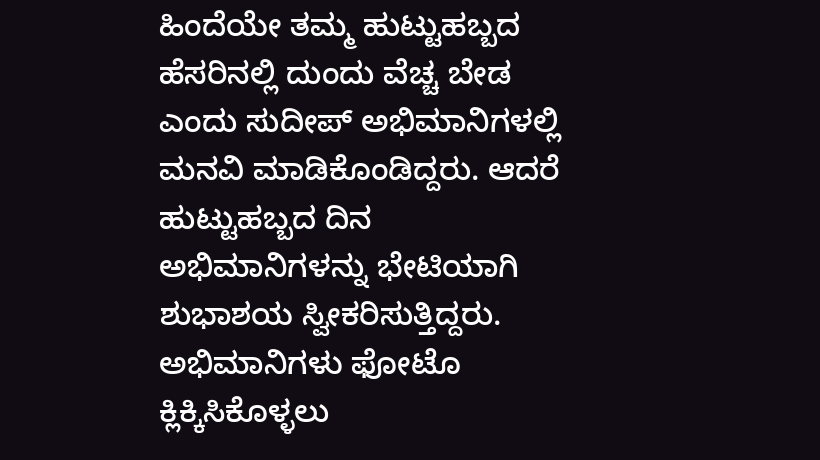ಹಿಂದೆಯೇ ತಮ್ಮ ಹುಟ್ಟುಹಬ್ಬದ ಹೆಸರಿನಲ್ಲಿ ದುಂದು ವೆಚ್ಚ ಬೇಡ ಎಂದು ಸುದೀಪ್ ಅಭಿಮಾನಿಗಳಲ್ಲಿ ಮನವಿ ಮಾಡಿಕೊಂಡಿದ್ದರು. ಆದರೆ ಹುಟ್ಟುಹಬ್ಬದ ದಿನ ಅಭಿಮಾನಿಗಳನ್ನು ಭೇಟಿಯಾಗಿ ಶುಭಾಶಯ ಸ್ವೀಕರಿಸುತ್ತಿದ್ದರು. ಅಭಿಮಾನಿಗಳು ಫೋಟೊ ಕ್ಲಿಕ್ಕಿಸಿಕೊಳ್ಳಲು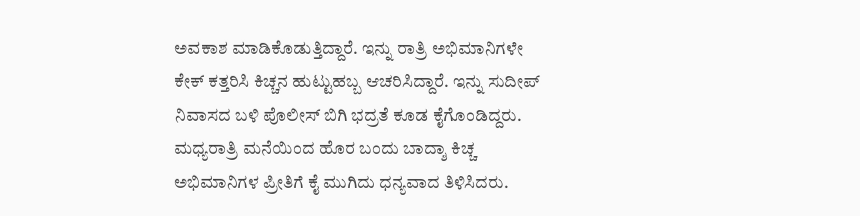ಅವಕಾಶ ಮಾಡಿಕೊಡುತ್ತಿದ್ದಾರೆ. ಇನ್ನು ರಾತ್ರಿ ಅಭಿಮಾನಿಗಳೇ ಕೇಕ್ ಕತ್ತರಿಸಿ ಕಿಚ್ಚನ ಹುಟ್ಟುಹಬ್ಬ ಆಚರಿಸಿದ್ದಾರೆ. ಇನ್ನು ಸುದೀಪ್ ನಿವಾಸದ ಬಳಿ ಪೊಲೀಸ್ ಬಿಗಿ ಭದ್ರತೆ ಕೂಡ ಕೈಗೊಂಡಿದ್ದರು. ಮಧ್ಯರಾತ್ರಿ ಮನೆಯಿಂದ ಹೊರ ಬಂದು ಬಾದ್ಶಾ ಕಿಚ್ಚ ಅಭಿಮಾನಿಗಳ ಪ್ರೀತಿಗೆ ಕೈ ಮುಗಿದು ಧನ್ಯವಾದ ತಿಳಿಸಿದರು.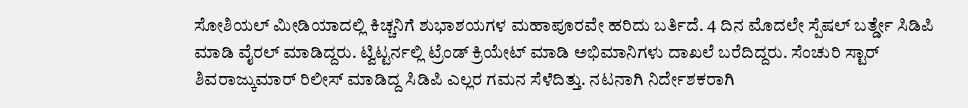ಸೋಶಿಯಲ್ ಮೀಡಿಯಾದಲ್ಲಿ ಕಿಚ್ಚನಿಗೆ ಶುಭಾಶಯಗಳ ಮಹಾಪೂರವೇ ಹರಿದು ಬರ್ತಿದೆ. 4 ದಿನ ಮೊದಲೇ ಸ್ಪೆಷಲ್ ಬರ್ತ್ಡೇ ಸಿಡಿಪಿ ಮಾಡಿ ವೈರಲ್ ಮಾಡಿದ್ದರು. ಟ್ವಿಟ್ಟರ್ನಲ್ಲಿ ಟ್ರೆಂಡ್ ಕ್ರಿಯೇಟ್ ಮಾಡಿ ಅಭಿಮಾನಿಗಳು ದಾಖಲೆ ಬರೆದಿದ್ದರು. ಸೆಂಚುರಿ ಸ್ಟಾರ್ ಶಿವರಾಜ್ಕುಮಾರ್ ರಿಲೀಸ್ ಮಾಡಿದ್ದ ಸಿಡಿಪಿ ಎಲ್ಲರ ಗಮನ ಸೆಳೆದಿತ್ತು. ನಟನಾಗಿ ನಿರ್ದೇಶಕರಾಗಿ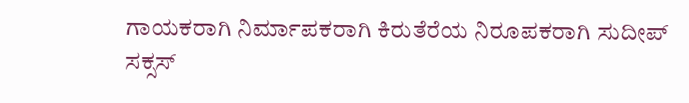ಗಾಯಕರಾಗಿ ನಿರ್ಮಾಪಕರಾಗಿ ಕಿರುತೆರೆಯ ನಿರೂಪಕರಾಗಿ ಸುದೀಪ್ ಸಕ್ಸಸ್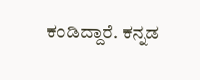ಕಂಡಿದ್ದಾರೆ. ಕನ್ನಡ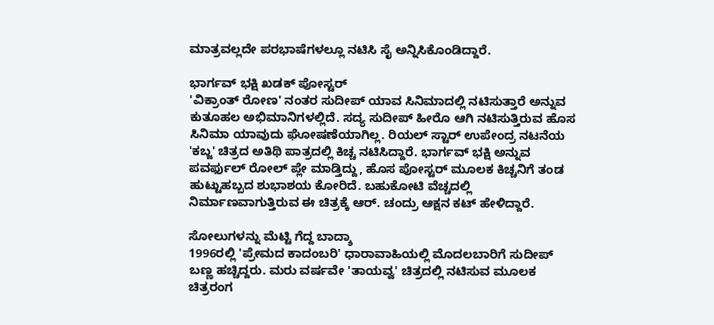ಮಾತ್ರವಲ್ಲದೇ ಪರಭಾಷೆಗಳಲ್ಲೂ ನಟಿಸಿ ಸೈ ಅನ್ನಿಸಿಕೊಂಡಿದ್ದಾರೆ.

ಭಾರ್ಗವ್ ಭಕ್ಷಿ ಖಡಕ್ ಪೋಸ್ಟರ್
'ವಿಕ್ರಾಂತ್ ರೋಣ' ನಂತರ ಸುದೀಪ್ ಯಾವ ಸಿನಿಮಾದಲ್ಲಿ ನಟಿಸುತ್ತಾರೆ ಅನ್ನುವ ಕುತೂಹಲ ಅಭಿಮಾನಿಗಳಲ್ಲಿದೆ. ಸದ್ಯ ಸುದೀಪ್ ಹೀರೊ ಆಗಿ ನಟಿಸುತ್ತಿರುವ ಹೊಸ ಸಿನಿಮಾ ಯಾವುದು ಘೋಷಣೆಯಾಗಿಲ್ಲ. ರಿಯಲ್ ಸ್ಟಾರ್ ಉಪೇಂದ್ರ ನಟನೆಯ 'ಕಬ್ಜ' ಚಿತ್ರದ ಅತಿಥಿ ಪಾತ್ರದಲ್ಲಿ ಕಿಚ್ಚ ನಟಿಸಿದ್ದಾರೆ. ಭಾರ್ಗವ್ ಭಕ್ಷಿ ಅನ್ನುವ ಪವರ್ಫುಲ್ ರೋಲ್ ಪ್ಲೇ ಮಾಡ್ತಿದ್ದು, ಹೊಸ ಪೋಸ್ಟರ್ ಮೂಲಕ ಕಿಚ್ಚನಿಗೆ ತಂಡ ಹುಟ್ಟುಹಬ್ಬದ ಶುಭಾಶಯ ಕೋರಿದೆ. ಬಹುಕೋಟಿ ವೆಚ್ಚದಲ್ಲಿ ನಿರ್ಮಾಣವಾಗುತ್ತಿರುವ ಈ ಚಿತ್ರಕ್ಕೆ ಆರ್. ಚಂದ್ರು ಆಕ್ಷನ ಕಟ್ ಹೇಳಿದ್ದಾರೆ.

ಸೋಲುಗಳನ್ನು ಮೆಟ್ಟಿ ಗೆದ್ದ ಬಾದ್ಶಾ
1996ರಲ್ಲಿ 'ಪ್ರೇಮದ ಕಾದಂಬರಿ' ಧಾರಾವಾಹಿಯಲ್ಲಿ ಮೊದಲಬಾರಿಗೆ ಸುದೀಪ್ ಬಣ್ಣ ಹಚ್ಚಿದ್ದರು. ಮರು ವರ್ಷವೇ 'ತಾಯವ್ವ' ಚಿತ್ರದಲ್ಲಿ ನಟಿಸುವ ಮೂಲಕ ಚಿತ್ರರಂಗ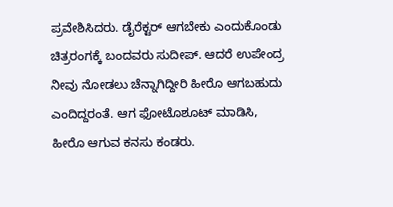ಪ್ರವೇಶಿಸಿದರು. ಡೈರೆಕ್ಟರ್ ಆಗಬೇಕು ಎಂದುಕೊಂಡು ಚಿತ್ರರಂಗಕ್ಕೆ ಬಂದವರು ಸುದೀಪ್. ಆದರೆ ಉಪೇಂದ್ರ ನೀವು ನೋಡಲು ಚೆನ್ನಾಗಿದ್ದೀರಿ ಹೀರೊ ಆಗಬಹುದು ಎಂದಿದ್ದರಂತೆ. ಆಗ ಫೋಟೊಶೂಟ್ ಮಾಡಿಸಿ, ಹೀರೊ ಆಗುವ ಕನಸು ಕಂಡರು.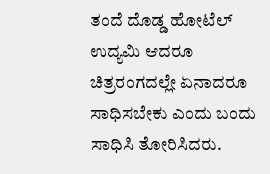ತಂದೆ ದೊಡ್ಡ ಹೋಟೆಲ್ ಉದ್ಯಮಿ ಆದರೂ ಚಿತ್ರರಂಗದಲ್ಲೇ ಏನಾದರೂ ಸಾಧಿಸಬೇಕು ಎಂದು ಬಂದು ಸಾಧಿಸಿ ತೋರಿಸಿದರು.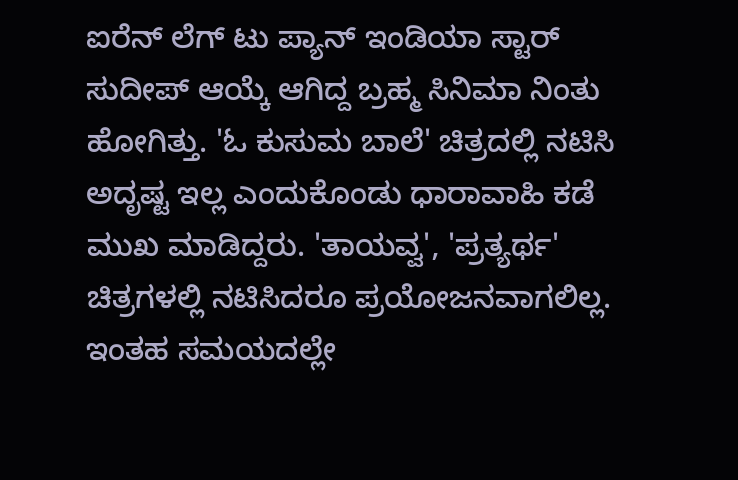ಐರೆನ್ ಲೆಗ್ ಟು ಪ್ಯಾನ್ ಇಂಡಿಯಾ ಸ್ಟಾರ್
ಸುದೀಪ್ ಆಯ್ಕೆ ಆಗಿದ್ದ ಬ್ರಹ್ಮ ಸಿನಿಮಾ ನಿಂತು ಹೋಗಿತ್ತು. 'ಓ ಕುಸುಮ ಬಾಲೆ' ಚಿತ್ರದಲ್ಲಿ ನಟಿಸಿ ಅದೃಷ್ಟ ಇಲ್ಲ ಎಂದುಕೊಂಡು ಧಾರಾವಾಹಿ ಕಡೆ ಮುಖ ಮಾಡಿದ್ದರು. 'ತಾಯವ್ವ', 'ಪ್ರತ್ಯರ್ಥ' ಚಿತ್ರಗಳಲ್ಲಿ ನಟಿಸಿದರೂ ಪ್ರಯೋಜನವಾಗಲಿಲ್ಲ. ಇಂತಹ ಸಮಯದಲ್ಲೇ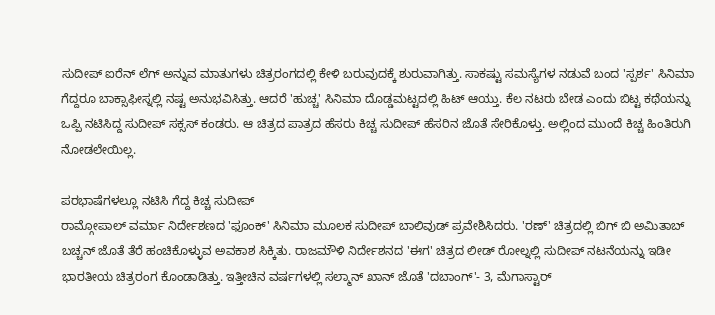ಸುದೀಪ್ ಐರೆನ್ ಲೆಗ್ ಅನ್ನುವ ಮಾತುಗಳು ಚಿತ್ರರಂಗದಲ್ಲಿ ಕೇಳಿ ಬರುವುದಕ್ಕೆ ಶುರುವಾಗಿತ್ತು. ಸಾಕಷ್ಟು ಸಮಸ್ಯೆಗಳ ನಡುವೆ ಬಂದ 'ಸ್ಪರ್ಶ' ಸಿನಿಮಾ ಗೆದ್ದರೂ ಬಾಕ್ಸಾಫೀಸ್ನಲ್ಲಿ ನಷ್ಟ ಅನುಭವಿಸಿತ್ತು. ಆದರೆ 'ಹುಚ್ಚ' ಸಿನಿಮಾ ದೊಡ್ಡಮಟ್ಟದಲ್ಲಿ ಹಿಟ್ ಆಯ್ತು. ಕೆಲ ನಟರು ಬೇಡ ಎಂದು ಬಿಟ್ಟ ಕಥೆಯನ್ನು ಒಪ್ಪಿ ನಟಿಸಿದ್ದ ಸುದೀಪ್ ಸಕ್ಸಸ್ ಕಂಡರು. ಆ ಚಿತ್ರದ ಪಾತ್ರದ ಹೆಸರು ಕಿಚ್ಚ ಸುದೀಪ್ ಹೆಸರಿನ ಜೊತೆ ಸೇರಿಕೊಳ್ತು. ಅಲ್ಲಿಂದ ಮುಂದೆ ಕಿಚ್ಚ ಹಿಂತಿರುಗಿ ನೋಡಲೇಯಿಲ್ಲ.

ಪರಭಾಷೆಗಳಲ್ಲೂ ನಟಿಸಿ ಗೆದ್ದ ಕಿಚ್ಚ ಸುದೀಪ್
ರಾಮ್ಗೋಪಾಲ್ ವರ್ಮಾ ನಿರ್ದೇಶಣದ 'ಫೂಂಕ್' ಸಿನಿಮಾ ಮೂಲಕ ಸುದೀಪ್ ಬಾಲಿವುಡ್ ಪ್ರವೇಶಿಸಿದರು. 'ರಣ್' ಚಿತ್ರದಲ್ಲಿ ಬಿಗ್ ಬಿ ಅಮಿತಾಬ್ ಬಚ್ಚನ್ ಜೊತೆ ತೆರೆ ಹಂಚಿಕೊಳ್ಳುವ ಅವಕಾಶ ಸಿಕ್ಕಿತು. ರಾಜಮೌಳಿ ನಿರ್ದೇಶನದ 'ಈಗ' ಚಿತ್ರದ ಲೀಡ್ ರೋಲ್ನಲ್ಲಿ ಸುದೀಪ್ ನಟನೆಯನ್ನು ಇಡೀ ಭಾರತೀಯ ಚಿತ್ರರಂಗ ಕೊಂಡಾಡಿತ್ತು. ಇತ್ತೀಚಿನ ವರ್ಷಗಳಲ್ಲಿ ಸಲ್ಮಾನ್ ಖಾನ್ ಜೊತೆ 'ದಬಾಂಗ್'- 3, ಮೆಗಾಸ್ಟಾರ್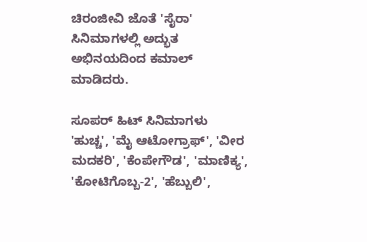ಚಿರಂಜೀವಿ ಜೊತೆ 'ಸೈರಾ' ಸಿನಿಮಾಗಳಲ್ಲಿ ಅದ್ಭುತ ಅಭಿನಯದಿಂದ ಕಮಾಲ್ ಮಾಡಿದರು.

ಸೂಪರ್ ಹಿಟ್ ಸಿನಿಮಾಗಳು
'ಹುಚ್ಚ', 'ಮೈ ಆಟೋಗ್ರಾಫ್', 'ವೀರ ಮದಕರಿ', 'ಕೆಂಪೇಗೌಡ', 'ಮಾಣಿಕ್ಯ', 'ಕೋಟಿಗೊಬ್ಬ-2', 'ಹೆಬ್ಬುಲಿ',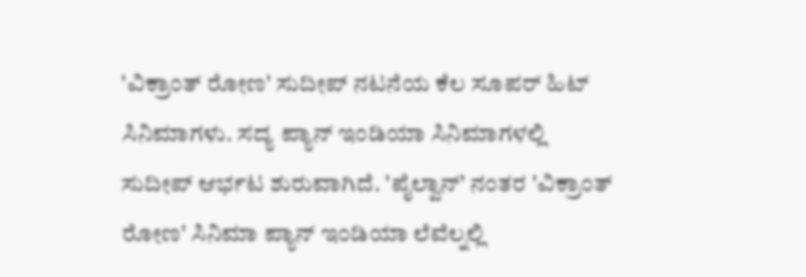'ವಿಕ್ರಾಂತ್ ರೋಣ' ಸುದೀಪ್ ನಟನೆಯ ಕೆಲ ಸೂಪರ್ ಹಿಟ್ ಸಿನಿಮಾಗಳು. ಸದ್ಯ ಪ್ಯಾನ್ ಇಂಡಿಯಾ ಸಿನಿಮಾಗಳಲ್ಲಿ ಸುದೀಪ್ ಆರ್ಭಟ ಶುರುವಾಗಿದೆ. 'ಪೈಲ್ವಾನ್' ನಂತರ 'ವಿಕ್ರಾಂತ್ ರೋಣ' ಸಿನಿಮಾ ಪ್ಯಾನ್ ಇಂಡಿಯಾ ಲೆವೆಲ್ನಲ್ಲಿ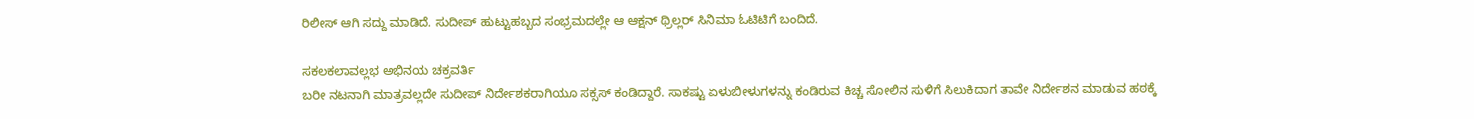ರಿಲೀಸ್ ಆಗಿ ಸದ್ದು ಮಾಡಿದೆ. ಸುದೀಪ್ ಹುಟ್ಟುಹಬ್ಬದ ಸಂಭ್ರಮದಲ್ಲೇ ಆ ಆಕ್ಷನ್ ಥ್ರಿಲ್ಲರ್ ಸಿನಿಮಾ ಓಟಿಟಿಗೆ ಬಂದಿದೆ.

ಸಕಲಕಲಾವಲ್ಲಭ ಅಭಿನಯ ಚಕ್ರವರ್ತಿ
ಬರೀ ನಟನಾಗಿ ಮಾತ್ರವಲ್ಲದೇ ಸುದೀಪ್ ನಿರ್ದೇಶಕರಾಗಿಯೂ ಸಕ್ಸಸ್ ಕಂಡಿದ್ದಾರೆ. ಸಾಕಷ್ಟು ಏಳುಬೀಳುಗಳನ್ನು ಕಂಡಿರುವ ಕಿಚ್ಚ ಸೋಲಿನ ಸುಳಿಗೆ ಸಿಲುಕಿದಾಗ ತಾವೇ ನಿರ್ದೇಶನ ಮಾಡುವ ಹಠಕ್ಕೆ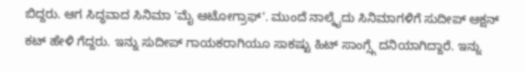ಬಿದ್ದರು. ಆಗ ಸಿದ್ಧವಾದ ಸಿನಿಮಾ 'ಮೈ ಆಟೋಗ್ರಾಫ್'. ಮುಂದೆ ನಾಲ್ಕೈದು ಸಿನಿಮಾಗಳಿಗೆ ಸುದೀಪ್ ಆಕ್ಷನ್ ಕಟ್ ಹೇಳಿ ಗೆದ್ದರು. ಇನ್ನು ಸುದೀಪ್ ಗಾಯಕರಾಗಿಯೂ ಸಾಕಷ್ಟು ಹಿಟ್ ಸಾಂಗ್ಸ್ಗೆ ದನಿಯಾಗಿದ್ದಾರೆ. ಇನ್ನು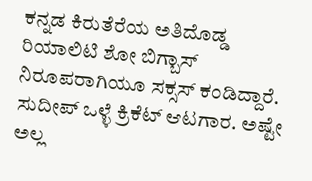ಕನ್ನಡ ಕಿರುತೆರೆಯ ಅತಿದೊಡ್ಡ ರಿಯಾಲಿಟಿ ಶೋ ಬಿಗ್ಬಾಸ್ ನಿರೂಪರಾಗಿಯೂ ಸಕ್ಸಸ್ ಕಂಡಿದ್ದಾರೆ. ಸುದೀಪ್ ಒಳ್ಳೆ ಕ್ರಿಕೆಟ್ ಆಟಗಾರ. ಅಷ್ಟೇ ಅಲ್ಲ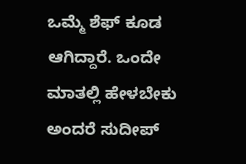ಒಮ್ಮೆ ಶೆಫ್ ಕೂಡ ಆಗಿದ್ದಾರೆ. ಒಂದೇ ಮಾತಲ್ಲಿ ಹೇಳಬೇಕು ಅಂದರೆ ಸುದೀಪ್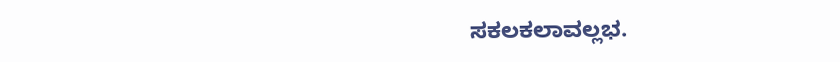ಸಕಲಕಲಾವಲ್ಲಭ.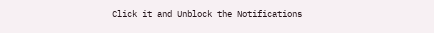Click it and Unblock the Notifications